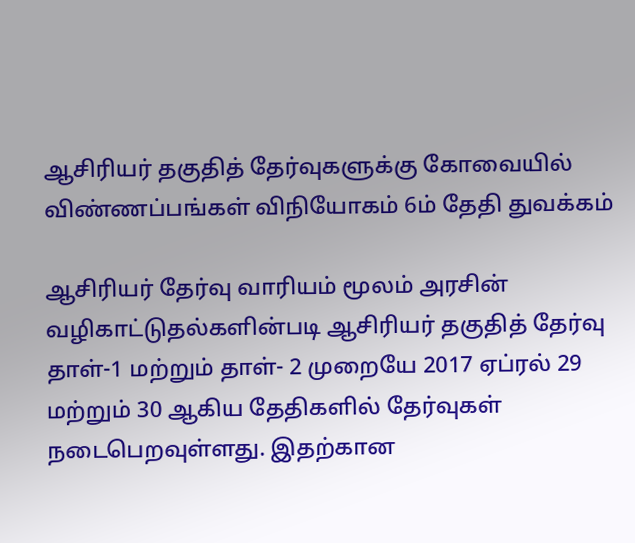ஆசிரியர் தகுதித் தேர்வுகளுக்கு கோவையில் விண்ணப்பங்கள் விநியோகம் 6ம் தேதி துவக்கம்

ஆசிரியர் தேர்வு வாரியம் மூலம் அரசின் வழிகாட்டுதல்களின்படி ஆசிரியர் தகுதித் தேர்வு தாள்-1 மற்றும் தாள்- 2 முறையே 2017 ஏப்ரல் 29 மற்றும் 30 ஆகிய தேதிகளில் தேர்வுகள் நடைபெறவுள்ளது. இதற்கான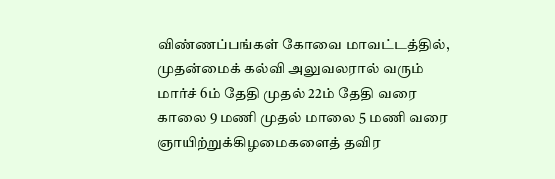விண்ணப்பங்கள் கோவை மாவட்டத்தில், முதன்மைக் கல்வி அலுவலரால் வரும் மார்ச் 6ம் தேதி முதல் 22ம் தேதி வரை காலை 9 மணி முதல் மாலை 5 மணி வரை ஞாயிற்றுக்கிழமைகளைத் தவிர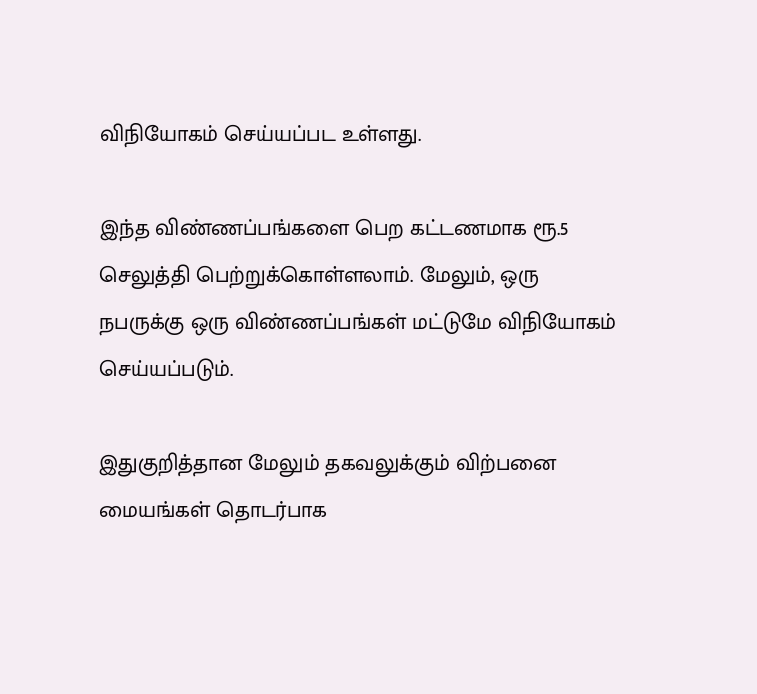விநியோகம் செய்யப்பட உள்ளது.

இந்த விண்ணப்பங்களை பெற கட்டணமாக ரூ.5 செலுத்தி பெற்றுக்கொள்ளலாம். மேலும், ஒரு நபருக்கு ஒரு விண்ணப்பங்கள் மட்டுமே விநியோகம் செய்யப்படும்.

இதுகுறித்தான மேலும் தகவலுக்கும் விற்பனை மையங்கள் தொடர்பாக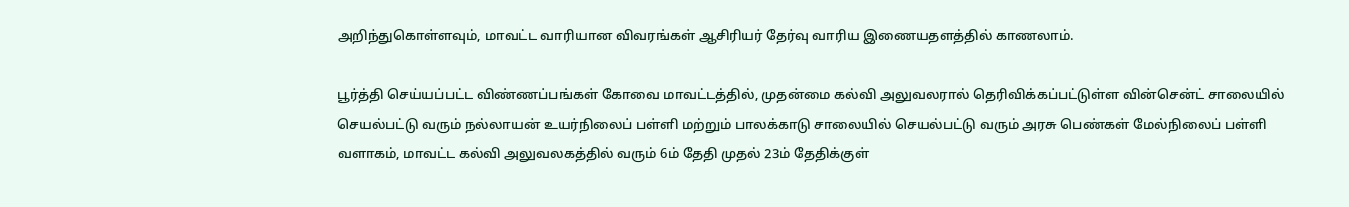அறிந்துகொள்ளவும், மாவட்ட வாரியான விவரங்கள் ஆசிரியர் தேர்வு வாரிய இணையதளத்தில் காணலாம்.

பூர்த்தி செய்யப்பட்ட விண்ணப்பங்கள் கோவை மாவட்டத்தில், முதன்மை கல்வி அலுவலரால் தெரிவிக்கப்பட்டுள்ள வின்சென்ட் சாலையில் செயல்பட்டு வரும் நல்லாயன் உயர்நிலைப் பள்ளி மற்றும் பாலக்காடு சாலையில் செயல்பட்டு வரும் அரசு பெண்கள் மேல்நிலைப் பள்ளி வளாகம், மாவட்ட கல்வி அலுவலகத்தில் வரும் 6ம் தேதி முதல் 23ம் தேதிக்குள்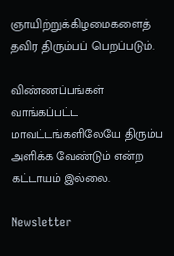ஞாயிற்றுக்கிழமைகளைத் தவிர திரும்பப் பெறப்படும்.

விண்ணப்பங்கள் வாங்கப்பட்ட மாவட்டங்களிலேயே திரும்ப அளிக்க வேண்டும் என்ற கட்டாயம் இல்லை.

Newsletter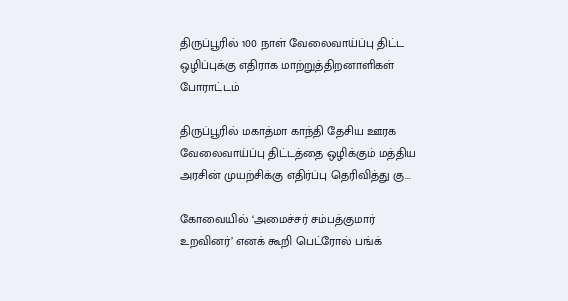திருப்பூரில் 100 நாள் வேலைவாய்ப்பு திட்ட ஒழிப்புக்கு எதிராக மாற்றுத்திறனாளிகள் போராட்டம்

திருப்பூரில் மகாத்மா காந்தி தேசிய ஊரக வேலைவாய்ப்பு திட்டத்தை ஒழிக்கும் மத்திய அரசின் முயற்சிக்கு எதிர்ப்பு தெரிவித்து கு...

கோவையில் ‘அமைச்சர் சம்பத்குமார் உறவினர்’ எனக் கூறி பெட்ரோல் பங்க்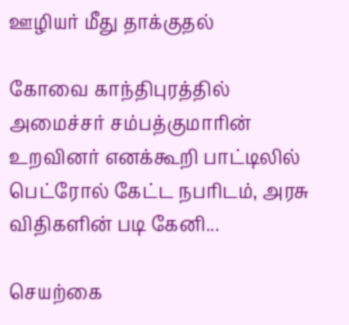ஊழியர் மீது தாக்குதல்

கோவை காந்திபுரத்தில் அமைச்சர் சம்பத்குமாரின் உறவினர் எனக்கூறி பாட்டிலில் பெட்ரோல் கேட்ட நபரிடம், அரசு விதிகளின் படி கேனி...

செயற்கை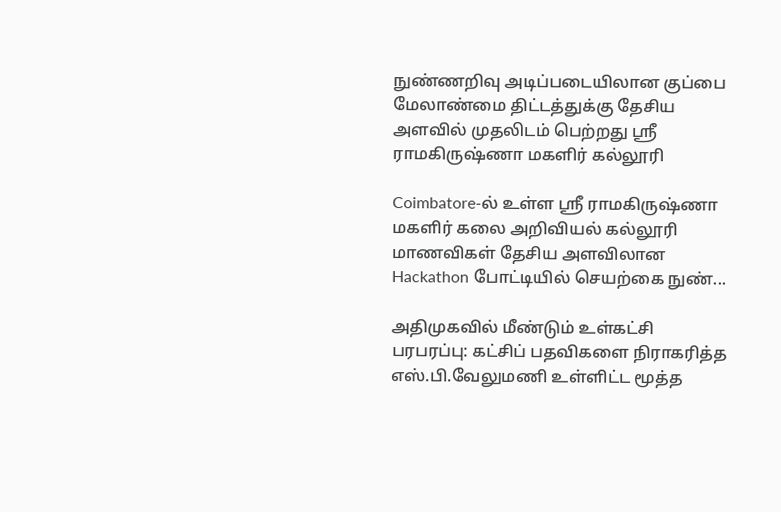நுண்ணறிவு அடிப்படையிலான குப்பை மேலாண்மை திட்டத்துக்கு தேசிய அளவில் முதலிடம் பெற்றது ஶ்ரீ ராமகிருஷ்ணா மகளிர் கல்லூரி

Coimbatore-ல் உள்ள ஶ்ரீ ராமகிருஷ்ணா மகளிர் கலை அறிவியல் கல்லூரி மாணவிகள் தேசிய அளவிலான Hackathon போட்டியில் செயற்கை நுண்...

அதிமுகவில் மீண்டும் உள்கட்சி பரபரப்பு: கட்சிப் பதவிகளை நிராகரித்த எஸ்.பி.வேலுமணி உள்ளிட்ட மூத்த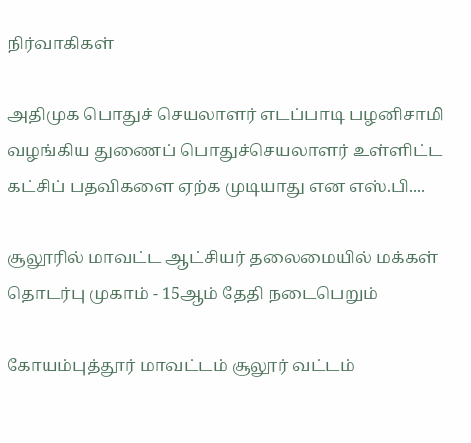நிர்வாகிகள்

அதிமுக பொதுச் செயலாளர் எடப்பாடி பழனிசாமி வழங்கிய துணைப் பொதுச்செயலாளர் உள்ளிட்ட கட்சிப் பதவிகளை ஏற்க முடியாது என எஸ்.பி....

சூலூரில் மாவட்ட ஆட்சியர் தலைமையில் மக்கள் தொடர்பு முகாம் - 15ஆம் தேதி நடைபெறும்

கோயம்புத்தூர் மாவட்டம் சூலூர் வட்டம்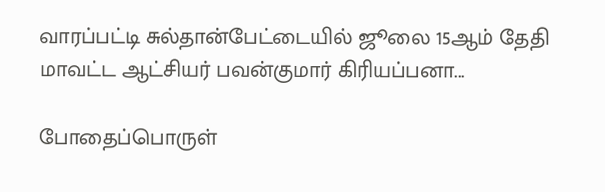வாரப்பட்டி சுல்தான்பேட்டையில் ஜூலை 15ஆம் தேதி மாவட்ட ஆட்சியர் பவன்குமார் கிரியப்பனா...

போதைப்பொருள்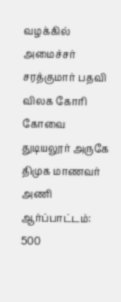வழக்கில் அமைச்சர் சரத்குமார் பதவி விலக கோரி கோவை துடியலூர் அருகே திமுக மாணவர் அணி ஆர்ப்பாட்டம்: 500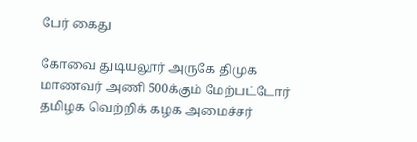பேர் கைது

கோவை துடியலூர் அருகே திமுக மாணவர் அணி 500க்கும் மேற்பட்டோர் தமிழக வெற்றிக் கழக அமைச்சர்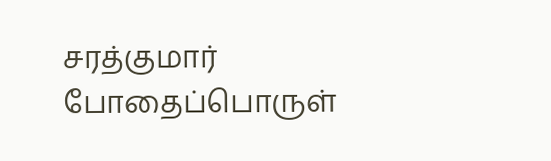சரத்குமார் போதைப்பொருள்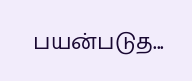பயன்படுத...